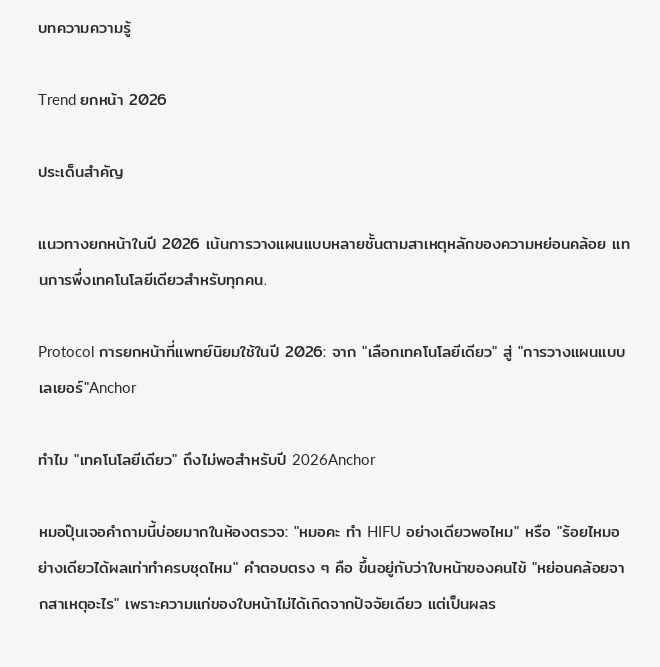บทความความรู้

Trend ยกหน้า 2026

ประเด็นสำคัญ

แนวทางยกหน้าในปี 2026 เน้นการวางแผนแบบหลายชั้นตามสาเหตุหลักของความหย่อนคล้อย แทนการพึ่งเทคโนโลยีเดียวสำหรับทุกคน.

Protocol การยกหน้าที่แพทย์นิยมใช้ในปี 2026: จาก "เลือกเทคโนโลยีเดียว" สู่ "การวางแผนแบบเลเยอร์"Anchor

ทำไม "เทคโนโลยีเดียว" ถึงไม่พอสำหรับปี 2026Anchor

หมอปุ๊นเจอคำถามนี้บ่อยมากในห้องตรวจ: "หมอคะ ทำ HIFU อย่างเดียวพอไหม" หรือ "ร้อยไหมอย่างเดียวได้ผลเท่าทำครบชุดไหม" คำตอบตรง ๆ คือ ขึ้นอยู่กับว่าใบหน้าของคนไข้ "หย่อนคล้อยจากสาเหตุอะไร" เพราะความแก่ของใบหน้าไม่ได้เกิดจากปัจจัยเดียว แต่เป็นผลร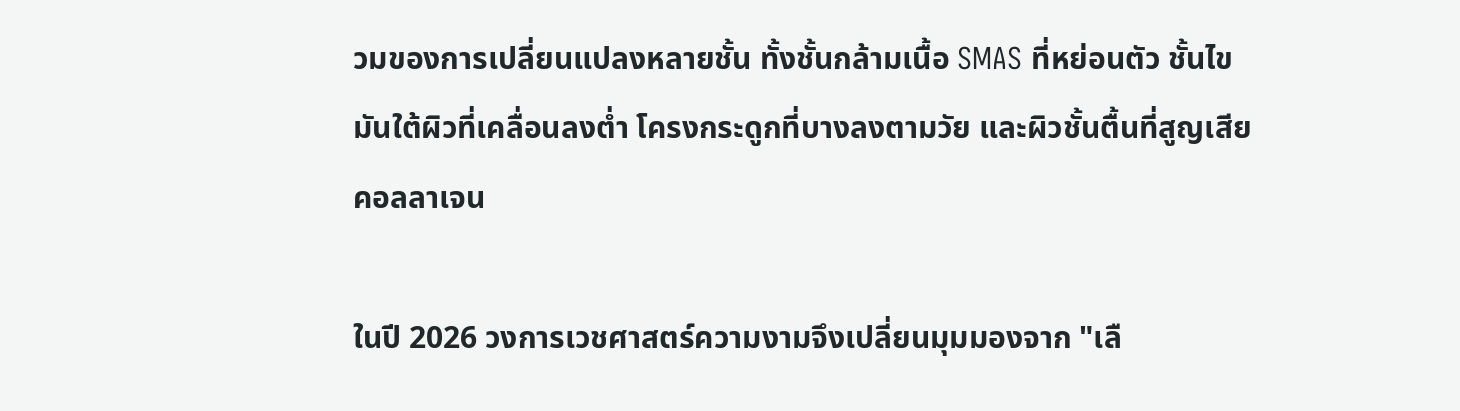วมของการเปลี่ยนแปลงหลายชั้น ทั้งชั้นกล้ามเนื้อ SMAS ที่หย่อนตัว ชั้นไขมันใต้ผิวที่เคลื่อนลงต่ำ โครงกระดูกที่บางลงตามวัย และผิวชั้นตื้นที่สูญเสียคอลลาเจน

ในปี 2026 วงการเวชศาสตร์ความงามจึงเปลี่ยนมุมมองจาก "เลื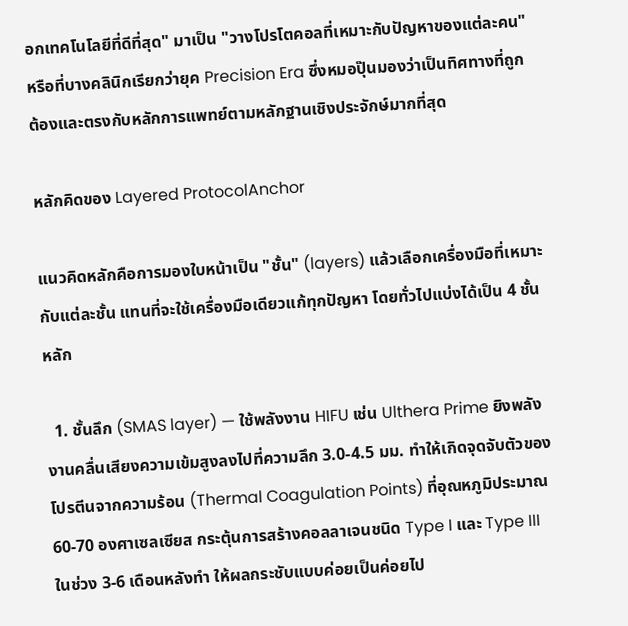อกเทคโนโลยีที่ดีที่สุด" มาเป็น "วางโปรโตคอลที่เหมาะกับปัญหาของแต่ละคน" หรือที่บางคลินิกเรียกว่ายุค Precision Era ซึ่งหมอปุ๊นมองว่าเป็นทิศทางที่ถูกต้องและตรงกับหลักการแพทย์ตามหลักฐานเชิงประจักษ์มากที่สุด

หลักคิดของ Layered ProtocolAnchor

แนวคิดหลักคือการมองใบหน้าเป็น "ชั้น" (layers) แล้วเลือกเครื่องมือที่เหมาะกับแต่ละชั้น แทนที่จะใช้เครื่องมือเดียวแก้ทุกปัญหา โดยทั่วไปแบ่งได้เป็น 4 ชั้นหลัก

  1. ชั้นลึก (SMAS layer) — ใช้พลังงาน HIFU เช่น Ulthera Prime ยิงพลังงานคลื่นเสียงความเข้มสูงลงไปที่ความลึก 3.0-4.5 มม. ทำให้เกิดจุดจับตัวของโปรตีนจากความร้อน (Thermal Coagulation Points) ที่อุณหภูมิประมาณ 60-70 องศาเซลเซียส กระตุ้นการสร้างคอลลาเจนชนิด Type I และ Type III ในช่วง 3-6 เดือนหลังทำ ให้ผลกระชับแบบค่อยเป็นค่อยไป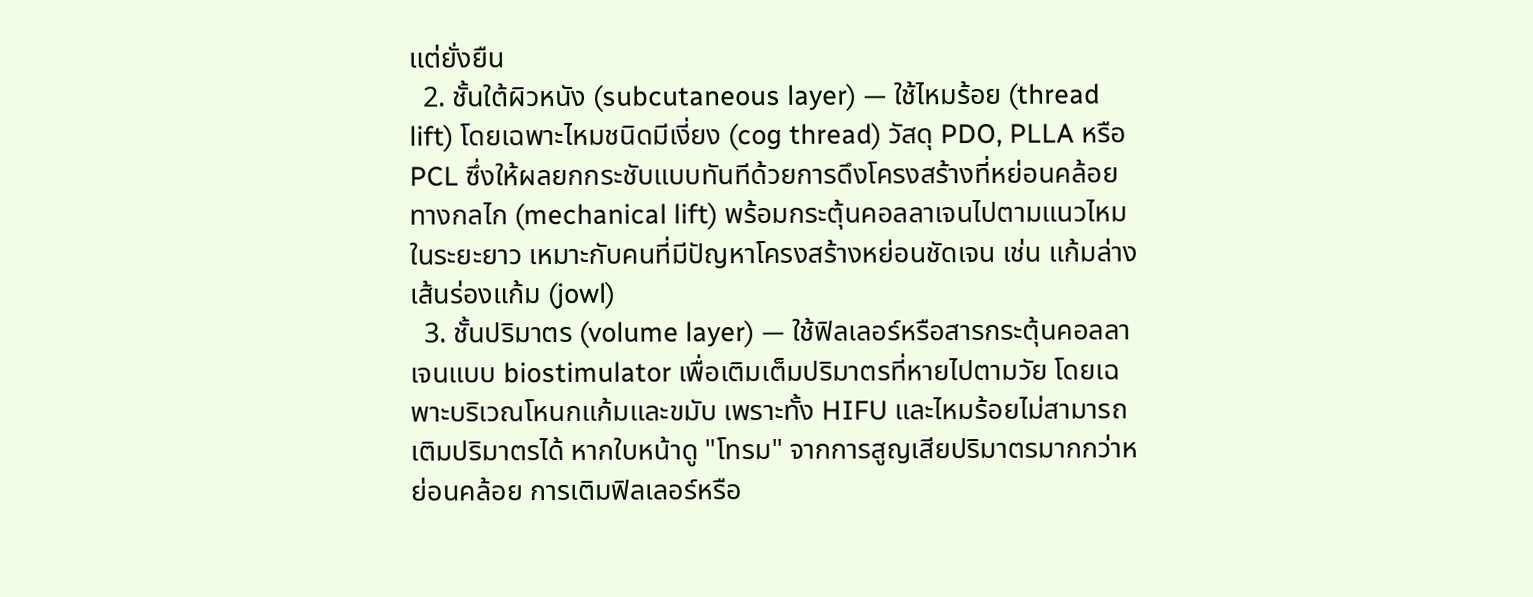แต่ยั่งยืน
  2. ชั้นใต้ผิวหนัง (subcutaneous layer) — ใช้ไหมร้อย (thread lift) โดยเฉพาะไหมชนิดมีเงี่ยง (cog thread) วัสดุ PDO, PLLA หรือ PCL ซึ่งให้ผลยกกระชับแบบทันทีด้วยการดึงโครงสร้างที่หย่อนคล้อยทางกลไก (mechanical lift) พร้อมกระตุ้นคอลลาเจนไปตามแนวไหมในระยะยาว เหมาะกับคนที่มีปัญหาโครงสร้างหย่อนชัดเจน เช่น แก้มล่าง เส้นร่องแก้ม (jowl)
  3. ชั้นปริมาตร (volume layer) — ใช้ฟิลเลอร์หรือสารกระตุ้นคอลลาเจนแบบ biostimulator เพื่อเติมเต็มปริมาตรที่หายไปตามวัย โดยเฉพาะบริเวณโหนกแก้มและขมับ เพราะทั้ง HIFU และไหมร้อยไม่สามารถเติมปริมาตรได้ หากใบหน้าดู "โทรม" จากการสูญเสียปริมาตรมากกว่าหย่อนคล้อย การเติมฟิลเลอร์หรือ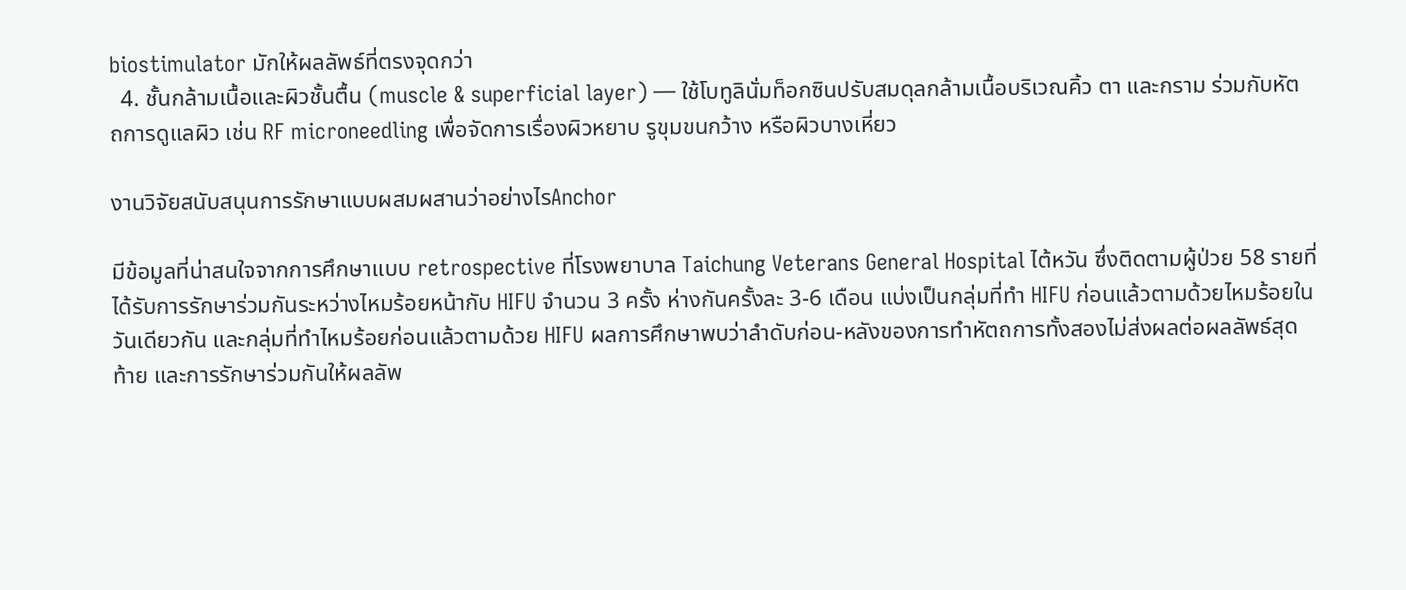biostimulator มักให้ผลลัพธ์ที่ตรงจุดกว่า
  4. ชั้นกล้ามเนื้อและผิวชั้นตื้น (muscle & superficial layer) — ใช้โบทูลินั่มท็อกซินปรับสมดุลกล้ามเนื้อบริเวณคิ้ว ตา และกราม ร่วมกับหัตถการดูแลผิว เช่น RF microneedling เพื่อจัดการเรื่องผิวหยาบ รูขุมขนกว้าง หรือผิวบางเหี่ยว

งานวิจัยสนับสนุนการรักษาแบบผสมผสานว่าอย่างไรAnchor

มีข้อมูลที่น่าสนใจจากการศึกษาแบบ retrospective ที่โรงพยาบาล Taichung Veterans General Hospital ไต้หวัน ซึ่งติดตามผู้ป่วย 58 รายที่ได้รับการรักษาร่วมกันระหว่างไหมร้อยหน้ากับ HIFU จำนวน 3 ครั้ง ห่างกันครั้งละ 3-6 เดือน แบ่งเป็นกลุ่มที่ทำ HIFU ก่อนแล้วตามด้วยไหมร้อยในวันเดียวกัน และกลุ่มที่ทำไหมร้อยก่อนแล้วตามด้วย HIFU ผลการศึกษาพบว่าลำดับก่อน-หลังของการทำหัตถการทั้งสองไม่ส่งผลต่อผลลัพธ์สุดท้าย และการรักษาร่วมกันให้ผลลัพ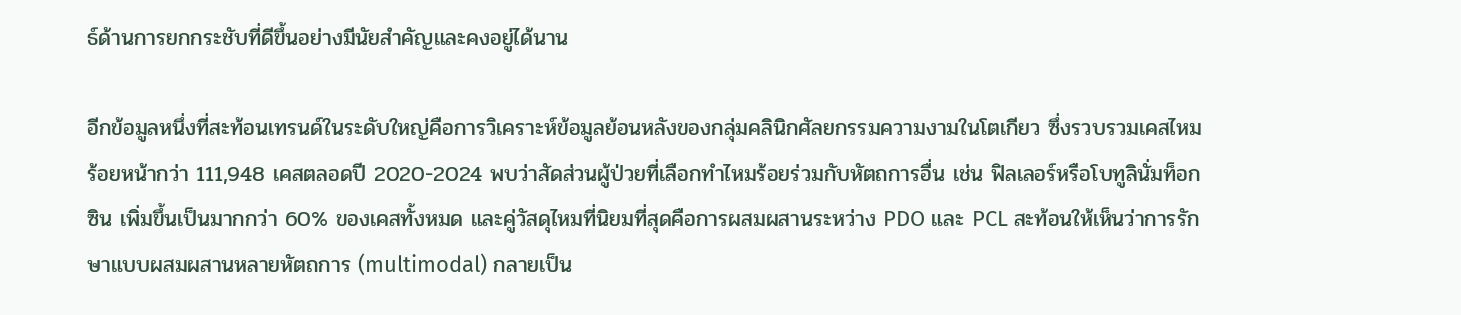ธ์ด้านการยกกระชับที่ดีขึ้นอย่างมีนัยสำคัญและคงอยู่ได้นาน

อีกข้อมูลหนึ่งที่สะท้อนเทรนด์ในระดับใหญ่คือการวิเคราะห์ข้อมูลย้อนหลังของกลุ่มคลินิกศัลยกรรมความงามในโตเกียว ซึ่งรวบรวมเคสไหมร้อยหน้ากว่า 111,948 เคสตลอดปี 2020-2024 พบว่าสัดส่วนผู้ป่วยที่เลือกทำไหมร้อยร่วมกับหัตถการอื่น เช่น ฟิลเลอร์หรือโบทูลินั่มท็อกซิน เพิ่มขึ้นเป็นมากกว่า 60% ของเคสทั้งหมด และคู่วัสดุไหมที่นิยมที่สุดคือการผสมผสานระหว่าง PDO และ PCL สะท้อนให้เห็นว่าการรักษาแบบผสมผสานหลายหัตถการ (multimodal) กลายเป็น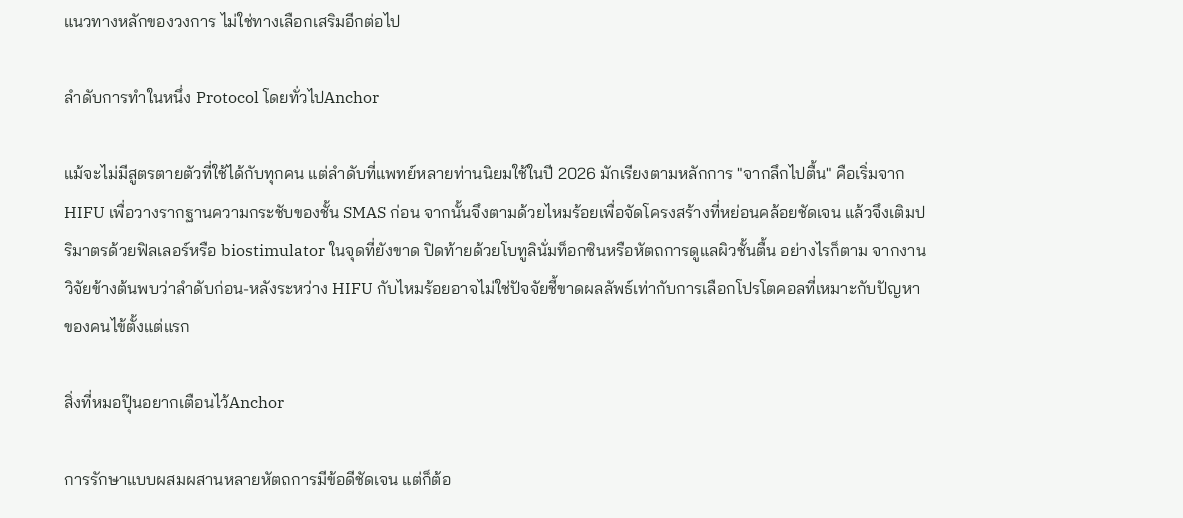แนวทางหลักของวงการ ไม่ใช่ทางเลือกเสริมอีกต่อไป

ลำดับการทำในหนึ่ง Protocol โดยทั่วไปAnchor

แม้จะไม่มีสูตรตายตัวที่ใช้ได้กับทุกคน แต่ลำดับที่แพทย์หลายท่านนิยมใช้ในปี 2026 มักเรียงตามหลักการ "จากลึกไปตื้น" คือเริ่มจาก HIFU เพื่อวางรากฐานความกระชับของชั้น SMAS ก่อน จากนั้นจึงตามด้วยไหมร้อยเพื่อจัดโครงสร้างที่หย่อนคล้อยชัดเจน แล้วจึงเติมปริมาตรด้วยฟิลเลอร์หรือ biostimulator ในจุดที่ยังขาด ปิดท้ายด้วยโบทูลินั่มท็อกซินหรือหัตถการดูแลผิวชั้นตื้น อย่างไรก็ตาม จากงานวิจัยข้างต้นพบว่าลำดับก่อน-หลังระหว่าง HIFU กับไหมร้อยอาจไม่ใช่ปัจจัยชี้ขาดผลลัพธ์เท่ากับการเลือกโปรโตคอลที่เหมาะกับปัญหาของคนไข้ตั้งแต่แรก

สิ่งที่หมอปุ๊นอยากเตือนไว้Anchor

การรักษาแบบผสมผสานหลายหัตถการมีข้อดีชัดเจน แต่ก็ต้อ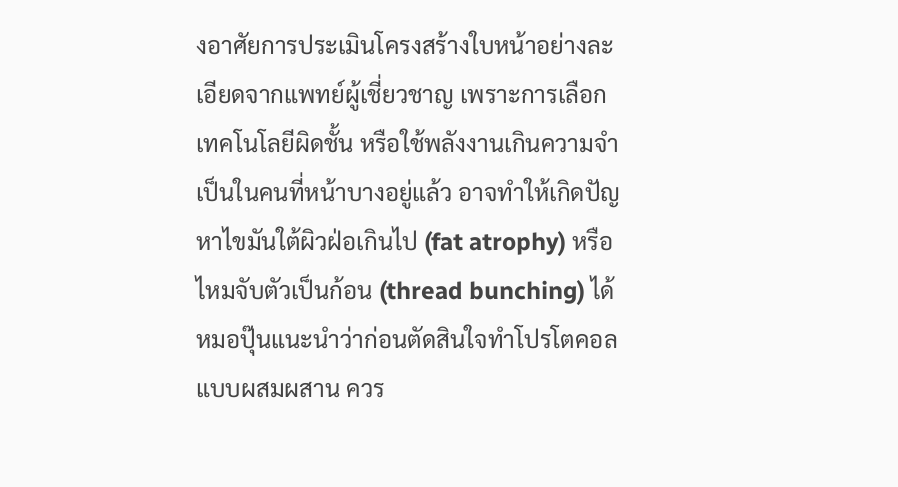งอาศัยการประเมินโครงสร้างใบหน้าอย่างละเอียดจากแพทย์ผู้เชี่ยวชาญ เพราะการเลือกเทคโนโลยีผิดชั้น หรือใช้พลังงานเกินความจำเป็นในคนที่หน้าบางอยู่แล้ว อาจทำให้เกิดปัญหาไขมันใต้ผิวฝ่อเกินไป (fat atrophy) หรือไหมจับตัวเป็นก้อน (thread bunching) ได้ หมอปุ๊นแนะนำว่าก่อนตัดสินใจทำโปรโตคอลแบบผสมผสาน ควร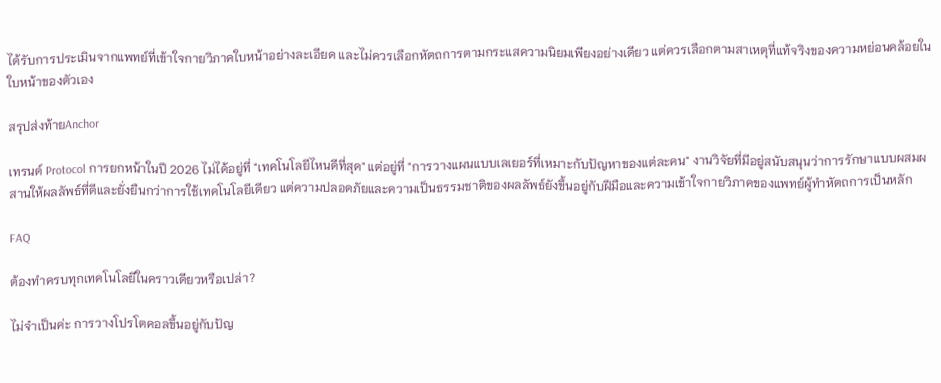ได้รับการประเมินจากแพทย์ที่เข้าใจกายวิภาคใบหน้าอย่างละเอียด และไม่ควรเลือกหัตถการตามกระแสความนิยมเพียงอย่างเดียว แต่ควรเลือกตามสาเหตุที่แท้จริงของความหย่อนคล้อยในใบหน้าของตัวเอง

สรุปส่งท้ายAnchor

เทรนด์ Protocol การยกหน้าในปี 2026 ไม่ได้อยู่ที่ "เทคโนโลยีไหนดีที่สุด" แต่อยู่ที่ "การวางแผนแบบเลเยอร์ที่เหมาะกับปัญหาของแต่ละคน" งานวิจัยที่มีอยู่สนับสนุนว่าการรักษาแบบผสมผสานให้ผลลัพธ์ที่ดีและยั่งยืนกว่าการใช้เทคโนโลยีเดียว แต่ความปลอดภัยและความเป็นธรรมชาติของผลลัพธ์ยังขึ้นอยู่กับฝีมือและความเข้าใจกายวิภาคของแพทย์ผู้ทำหัตถการเป็นหลัก

FAQ

ต้องทำครบทุกเทคโนโลยีในคราวเดียวหรือเปล่า?

ไม่จำเป็นค่ะ การวางโปรโตคอลขึ้นอยู่กับปัญ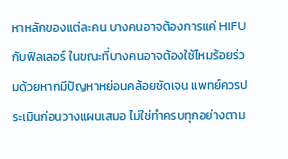หาหลักของแต่ละคน บางคนอาจต้องการแค่ HIFU กับฟิลเลอร์ ในขณะที่บางคนอาจต้องใช้ไหมร้อยร่วมด้วยหากมีปัญหาหย่อนคล้อยชัดเจน แพทย์ควรประเมินก่อนวางแผนเสมอ ไม่ใช่ทำครบทุกอย่างตาม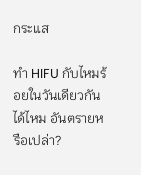กระแส

ทำ HIFU กับไหมร้อยในวันเดียวกันได้ไหม อันตรายหรือเปล่า?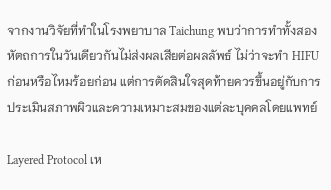จากงานวิจัยที่ทำในโรงพยาบาล Taichung พบว่าการทำทั้งสองหัตถการในวันเดียวกันไม่ส่งผลเสียต่อผลลัพธ์ ไม่ว่าจะทำ HIFU ก่อนหรือไหมร้อยก่อน แต่การตัดสินใจสุดท้ายควรขึ้นอยู่กับการประเมินสภาพผิวและความเหมาะสมของแต่ละบุคคลโดยแพทย์

Layered Protocol เห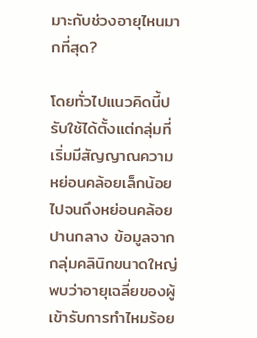มาะกับช่วงอายุไหนมากที่สุด?

โดยทั่วไปแนวคิดนี้ปรับใช้ได้ตั้งแต่กลุ่มที่เริ่มมีสัญญาณความหย่อนคล้อยเล็กน้อยไปจนถึงหย่อนคล้อยปานกลาง ข้อมูลจากกลุ่มคลินิกขนาดใหญ่พบว่าอายุเฉลี่ยของผู้เข้ารับการทำไหมร้อย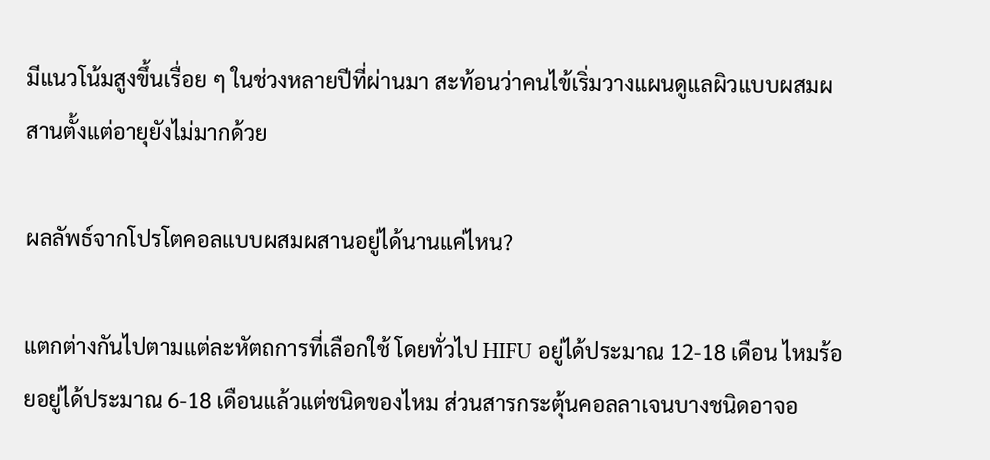มีแนวโน้มสูงขึ้นเรื่อย ๆ ในช่วงหลายปีที่ผ่านมา สะท้อนว่าคนไข้เริ่มวางแผนดูแลผิวแบบผสมผสานตั้งแต่อายุยังไม่มากด้วย

ผลลัพธ์จากโปรโตคอลแบบผสมผสานอยู่ได้นานแค่ไหน?

แตกต่างกันไปตามแต่ละหัตถการที่เลือกใช้ โดยทั่วไป HIFU อยู่ได้ประมาณ 12-18 เดือน ไหมร้อยอยู่ได้ประมาณ 6-18 เดือนแล้วแต่ชนิดของไหม ส่วนสารกระตุ้นคอลลาเจนบางชนิดอาจอ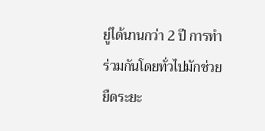ยู่ได้นานกว่า 2 ปี การทำร่วมกันโดยทั่วไปมักช่วยยืดระยะ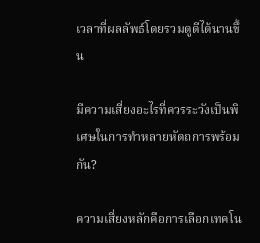เวลาที่ผลลัพธ์โดยรวมดูดีได้นานขึ้น

มีความเสี่ยงอะไรที่ควรระวังเป็นพิเศษในการทำหลายหัตถการพร้อมกัน?

ความเสี่ยงหลักคือการเลือกเทคโน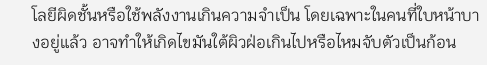โลยีผิดชั้นหรือใช้พลังงานเกินความจำเป็น โดยเฉพาะในคนที่ใบหน้าบางอยู่แล้ว อาจทำให้เกิดไขมันใต้ผิวฝ่อเกินไปหรือไหมจับตัวเป็นก้อน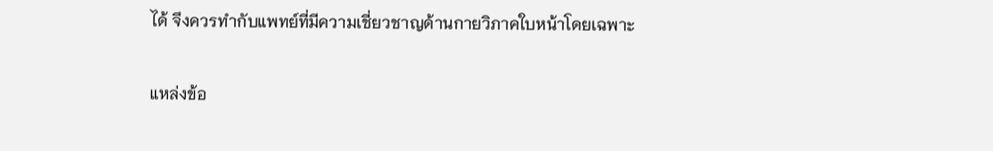ได้ จึงควรทำกับแพทย์ที่มีความเชี่ยวชาญด้านกายวิภาคใบหน้าโดยเฉพาะ

แหล่งข้อ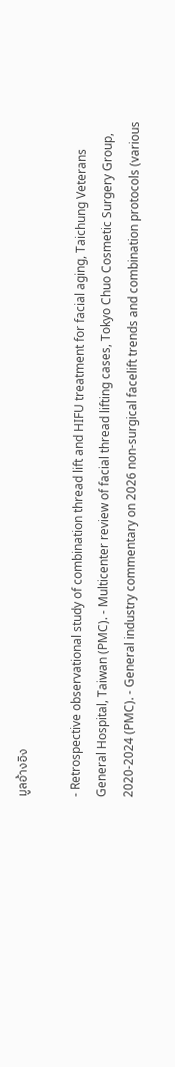มูลอ้างอิง

- Retrospective observational study of combination thread lift and HIFU treatment for facial aging, Taichung Veterans General Hospital, Taiwan (PMC). - Multicenter review of facial thread lifting cases, Tokyo Chuo Cosmetic Surgery Group, 2020-2024 (PMC). - General industry commentary on 2026 non-surgical facelift trends and combination protocols (various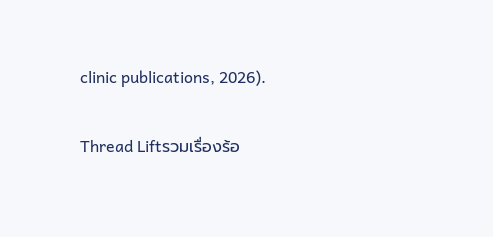clinic publications, 2026).

Thread Liftรวมเรื่องร้อ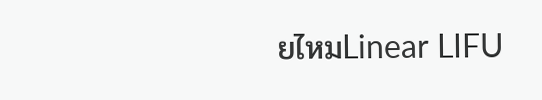ยไหมLinear LIFU